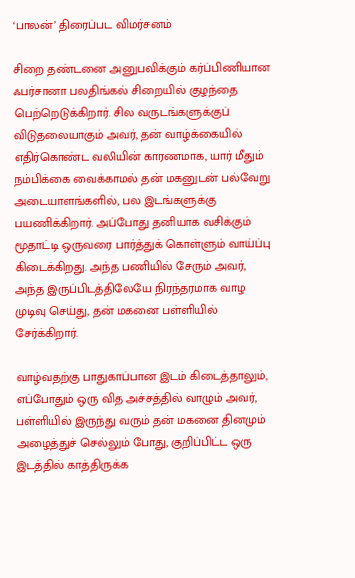‘பாலன்’ திரைப்பட விமர்சனம்

சிறை தண்டனை அனுபவிக்கும் கர்ப்பிணியான ஃபர்சானா பலதிங்கல் சிறையில் குழந்தை பெற்றெடுக்கிறார். சில வருடங்களுக்குப் விடுதலையாகும் அவர், தன் வாழ்க்கையில் எதிர்கொண்ட வலியின் காரணமாக, யார் மீதும் நம்பிக்கை வைக்காமல் தன் மகனுடன் பல்வேறு அடையாளங்களில், பல இடங்களுக்கு பயணிக்கிறார். அப்போது தனியாக வசிக்கும் மூதாட்டி ஒருவரை பார்த்துக் கொள்ளும் வாய்ப்பு கிடைக்கிறது. அந்த பணியில் சேரும் அவர், அந்த இருப்பிடத்திலேயே நிரந்தரமாக வாழ முடிவு செய்து, தன் மகனை பள்ளியில் சேர்க்கிறார்.

வாழ்வதற்கு பாதுகாப்பான இடம் கிடைத்தாலும், எப்போதும் ஒரு வித அச்சத்தில் வாழும் அவர், பள்ளியில் இருந்து வரும் தன் மகனை தினமும் அழைத்துச் செல்லும் போது, குறிப்பிட்ட ஒரு இடத்தில் காத்திருக்க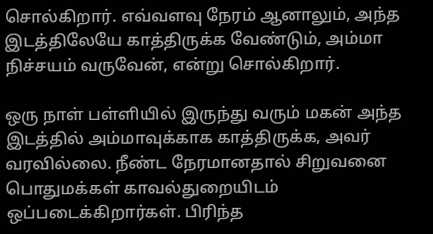சொல்கிறார். எவ்வளவு நேரம் ஆனாலும், அந்த இடத்திலேயே காத்திருக்க வேண்டும், அம்மா நிச்சயம் வருவேன், என்று சொல்கிறார்.

ஒரு நாள் பள்ளியில் இருந்து வரும் மகன் அந்த இடத்தில் அம்மாவுக்காக காத்திருக்க, அவர் வரவில்லை. நீண்ட நேரமானதால் சிறுவனை பொதுமக்கள் காவல்துறையிடம் ஒப்படைக்கிறார்கள். பிரிந்த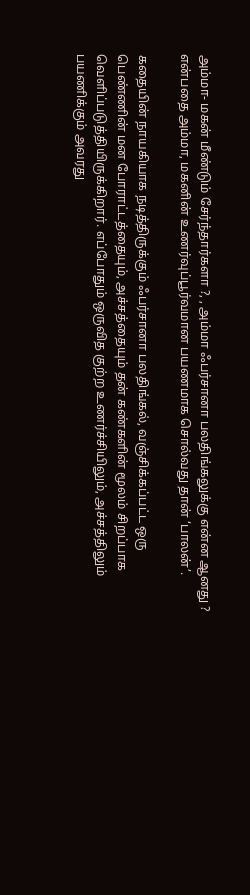அம்மா- மகன் மீண்டும் சேர்ந்தார்களா ?, , அம்மா ஃபர்சானா பலதிங்கலுக்கு என்ன ஆனது ? என்பதை அம்மா, மகனின் உணர்வுப்பூர்வமான பயணமாக சொல்வது தான் ‘பாலன்’.

கதையின் நாயகியாக நடித்திருக்கும் ஃபர்சானா பலதிங்கல், வஞ்சிக்கப்பட்ட ஒரு பெண்ணின் மன போராட்டத்தையும், அச்சத்தையும் தன் கண்களின் மூலம் சிறப்பாக வெளிப்படுத்தியிருக்கிறார். எப்போதும் ஒருவித குற்ற உணர்ச்சியிலும், அச்சத்திலும் பயணிக்கும் அவரது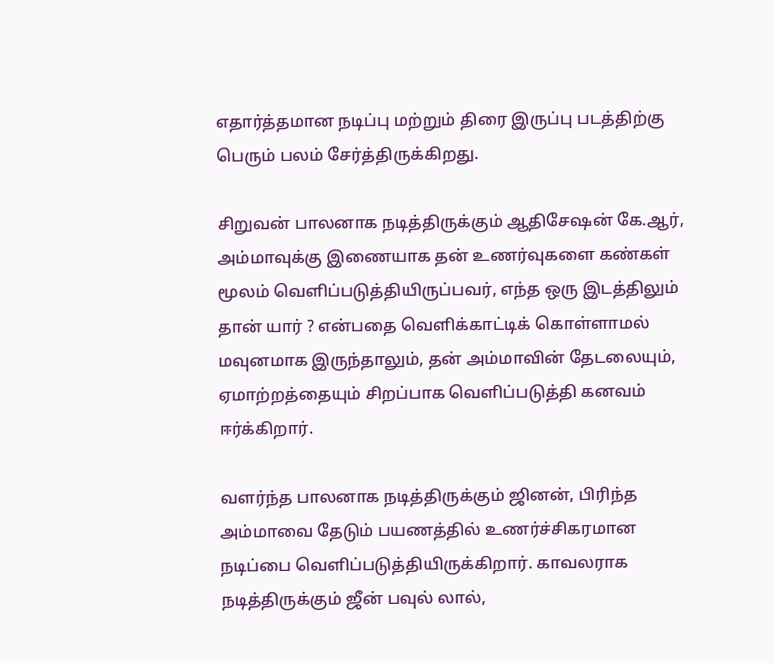எதார்த்தமான நடிப்பு மற்றும் திரை இருப்பு படத்திற்கு பெரும் பலம் சேர்த்திருக்கிறது.

சிறுவன் பாலனாக நடித்திருக்கும் ஆதிசேஷன் கே.ஆர், அம்மாவுக்கு இணையாக தன் உணர்வுகளை கண்கள் மூலம் வெளிப்படுத்தியிருப்பவர், எந்த ஒரு இடத்திலும் தான் யார் ? என்பதை வெளிக்காட்டிக் கொள்ளாமல் மவுனமாக இருந்தாலும், தன் அம்மாவின் தேடலையும், ஏமாற்றத்தையும் சிறப்பாக வெளிப்படுத்தி கனவம் ஈர்க்கிறார்.

வளர்ந்த பாலனாக நடித்திருக்கும் ஜினன், பிரிந்த அம்மாவை தேடும் பயணத்தில் உணர்ச்சிகரமான நடிப்பை வெளிப்படுத்தியிருக்கிறார். காவலராக நடித்திருக்கும் ஜீன் பவுல் லால்,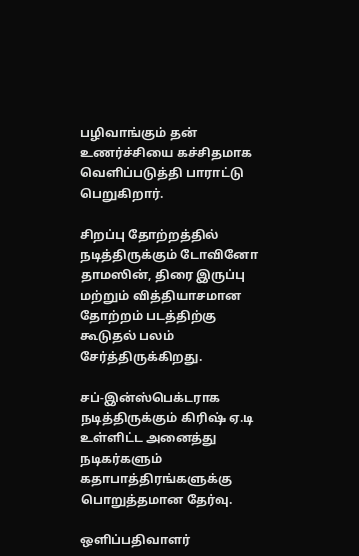பழிவாங்கும் தன் உணர்ச்சியை கச்சிதமாக வெளிப்படுத்தி பாராட்டு பெறுகிறார்.

சிறப்பு தோற்றத்தில் நடித்திருக்கும் டோவினோ தாமஸின், திரை இருப்பு மற்றும் வித்தியாசமான தோற்றம் படத்திற்கு கூடுதல் பலம் சேர்த்திருக்கிறது.

சப்-இன்ஸ்பெக்டராக நடித்திருக்கும் கிரிஷ் ஏ.டி உள்ளிட்ட அனைத்து நடிகர்களும் கதாபாத்திரங்களுக்கு பொறுத்தமான தேர்வு.

ஒளிப்பதிவாளர்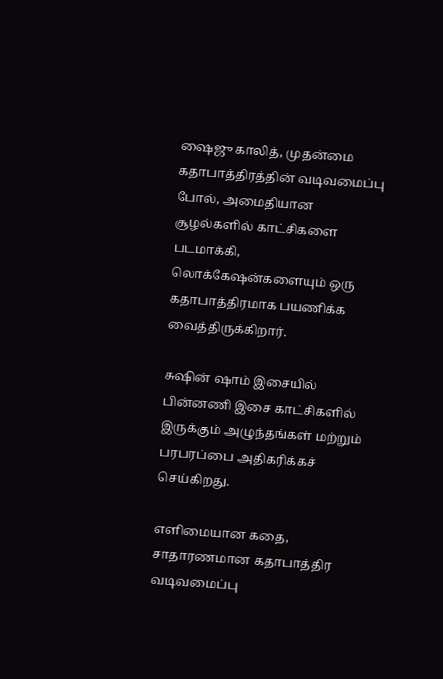ஷைஜு காலித், முதன்மை கதாபாத்திரத்தின் வடிவமைப்பு போல், அமைதியான சூழல்களில் காட்சிகளை படமாக்கி, லொக்கேஷன்களையும் ஒரு கதாபாத்திரமாக பயணிக்க வைத்திருக்கிறார்.

சுஷின் ஷாம் இசையில் பின்னணி இசை காட்சிகளில் இருக்கும் அழுந்தங்கள் மற்றும் பரபரப்பை அதிகரிக்கச் செய்கிறது.

எளிமையான கதை, சாதாரணமான கதாபாத்திர வடிவமைப்பு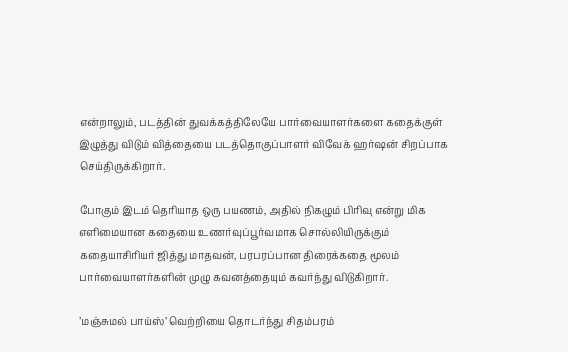என்றாலும், படத்தின் துவக்கத்திலேயே பார்வையாளர்களை கதைக்குள் இழுத்து விடும் வித்தையை படத்தொகுப்பாளர் விவேக் ஹர்ஷன் சிறப்பாக செய்திருக்கிறார்.

போகும் இடம் தெரியாத ஒரு பயணம், அதில் நிகழும் பிரிவு என்று மிக எளிமையான கதையை உணர்வுப்பூர்வமாக சொல்லியிருக்கும் கதையாசிரியர் ஜித்து மாதவன், பரபரப்பான திரைக்கதை மூலம் பார்வையாளர்களின் முழு கவனத்தையும் கவர்ந்து விடுகிறார்.

’மஞ்சுமல் பாய்ஸ்’ வெற்றியை தொடர்ந்து சிதம்பரம்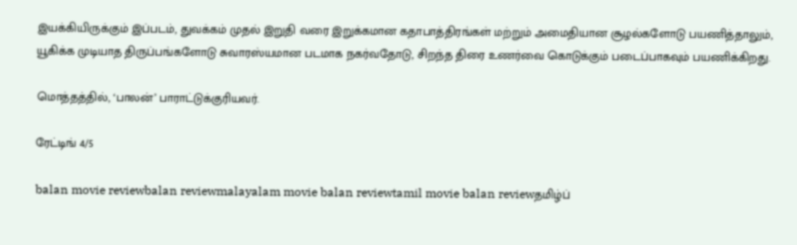இயக்கியிருக்கும் இப்படம், துவக்கம் முதல் இறுதி வரை இறுக்கமான கதாபாத்திரங்கள் மற்றும் அமைதியான சூழல்களோடு பயணித்தாலும், யூகிக்க முடியாத திருப்பங்களோடு சுவாரஸ்யமான படமாக நகர்வதோடு, சிறந்த திரை உணர்வை கொடுக்கும் படைப்பாகவும் பயணிக்கிறது.

மொத்தத்தில், ‘பாலன்’ பாராட்டுக்குரியவர்.

ரேட்டிங் 4/5

balan movie reviewbalan reviewmalayalam movie balan reviewtamil movie balan reviewதமிழ்ப்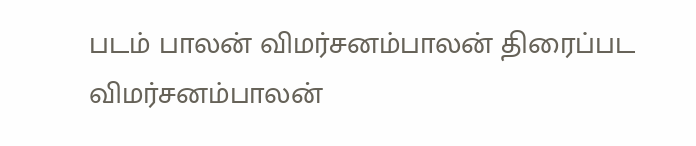படம் பாலன் விமர்சனம்பாலன் திரைப்பட விமர்சனம்பாலன்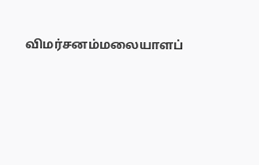விமர்சனம்மலையாளப்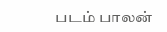படம் பாலன்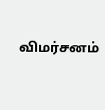விமர்சனம்